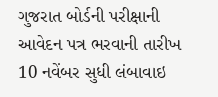ગુજરાત બોર્ડની પરીક્ષાની આવેદન પત્ર ભરવાની તારીખ 10 નવેંબર સુધી લંબાવાઇ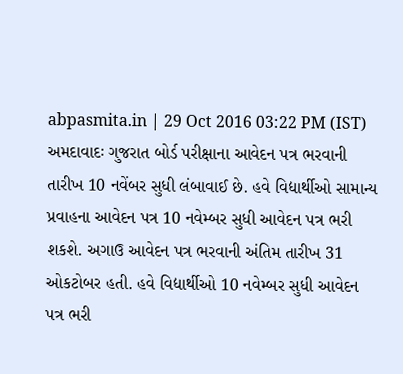abpasmita.in | 29 Oct 2016 03:22 PM (IST)
અમદાવાદઃ ગુજરાત બોર્ડ પરીક્ષાના આવેદન પત્ર ભરવાની તારીખ 10 નવેંબર સુધી લંબાવાઈ છે. હવે વિદ્યાર્થીઓ સામાન્ય પ્રવાહના આવેદન પત્ર 10 નવેમ્બર સુધી આવેદન પત્ર ભરી શકશે. અગાઉ આવેદન પત્ર ભરવાની અંતિમ તારીખ 31 ઓકટોબર હતી. હવે વિદ્યાર્થીઓ 10 નવેમ્બર સુધી આવેદન પત્ર ભરી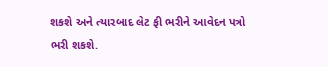શકશે અને ત્યારબાદ લેટ ફી ભરીને આવેદન પત્રો ભરી શકશે.